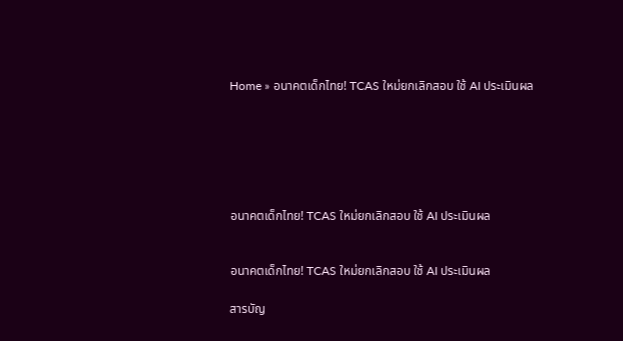Home » อนาคตเด็กไทย! TCAS ใหม่ยกเลิกสอบ ใช้ AI ประเมินผล






อนาคตเด็กไทย! TCAS ใหม่ยกเลิกสอบ ใช้ AI ประเมินผล


อนาคตเด็กไทย! TCAS ใหม่ยกเลิกสอบ ใช้ AI ประเมินผล

สารบัญ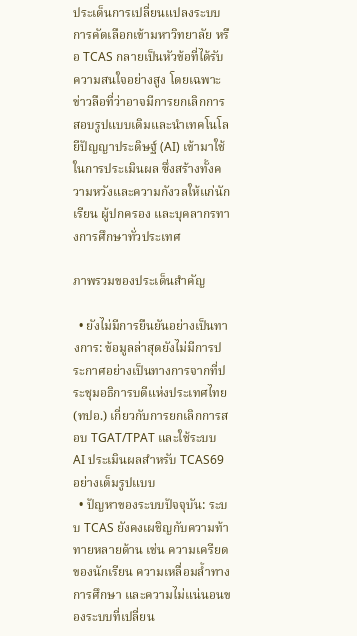ประเด็นการเปลี่ยนแปลงระบบการคัดเลือกเข้ามหาวิทยาลัย หรือ TCAS กลายเป็นหัวข้อที่ได้รับความสนใจอย่างสูง โดยเฉพาะข่าวลือที่ว่าอาจมีการยกเลิกการสอบรูปแบบเดิมและนำเทคโนโลยีปัญญาประดิษฐ์ (AI) เข้ามาใช้ในการประเมินผล ซึ่งสร้างทั้งความหวังและความกังวลให้แก่นักเรียน ผู้ปกครอง และบุคลากรทางการศึกษาทั่วประเทศ

ภาพรวมของประเด็นสำคัญ

  • ยังไม่มีการยืนยันอย่างเป็นทางการ: ข้อมูลล่าสุดยังไม่มีการประกาศอย่างเป็นทางการจากที่ประชุมอธิการบดีแห่งประเทศไทย (ทปอ.) เกี่ยวกับการยกเลิกการสอบ TGAT/TPAT และใช้ระบบ AI ประเมินผลสำหรับ TCAS69 อย่างเต็มรูปแบบ
  • ปัญหาของระบบปัจจุบัน: ระบบ TCAS ยังคงเผชิญกับความท้าทายหลายด้าน เช่น ความเครียดของนักเรียน ความเหลื่อมล้ำทางการศึกษา และความไม่แน่นอนของระบบที่เปลี่ยน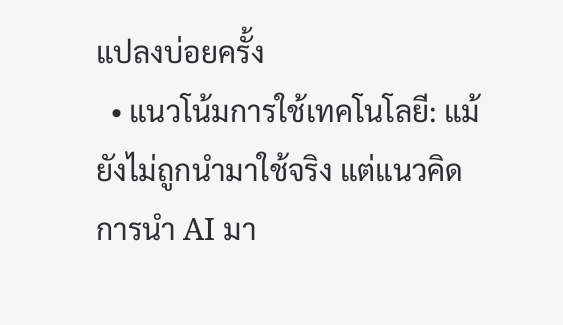แปลงบ่อยครั้ง
  • แนวโน้มการใช้เทคโนโลยี: แม้ยังไม่ถูกนำมาใช้จริง แต่แนวคิดการนำ AI มา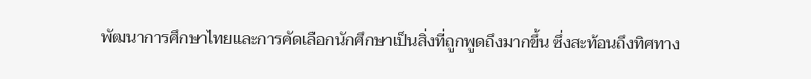พัฒนาการศึกษาไทยและการคัดเลือกนักศึกษาเป็นสิ่งที่ถูกพูดถึงมากขึ้น ซึ่งสะท้อนถึงทิศทาง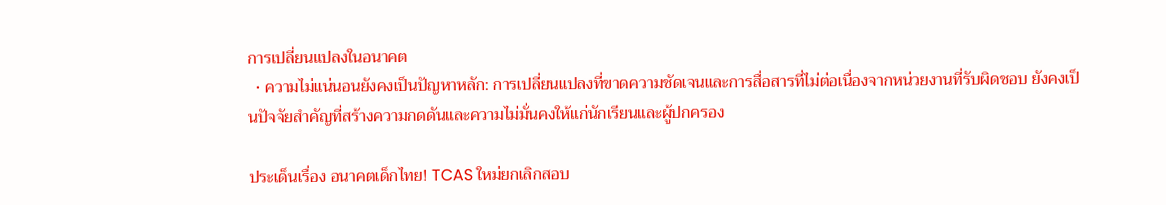การเปลี่ยนแปลงในอนาคต
  • ความไม่แน่นอนยังคงเป็นปัญหาหลัก: การเปลี่ยนแปลงที่ขาดความชัดเจนและการสื่อสารที่ไม่ต่อเนื่องจากหน่วยงานที่รับผิดชอบ ยังคงเป็นปัจจัยสำคัญที่สร้างความกดดันและความไม่มั่นคงให้แก่นักเรียนและผู้ปกครอง

ประเด็นเรื่อง อนาคตเด็กไทย! TCAS ใหม่ยกเลิกสอบ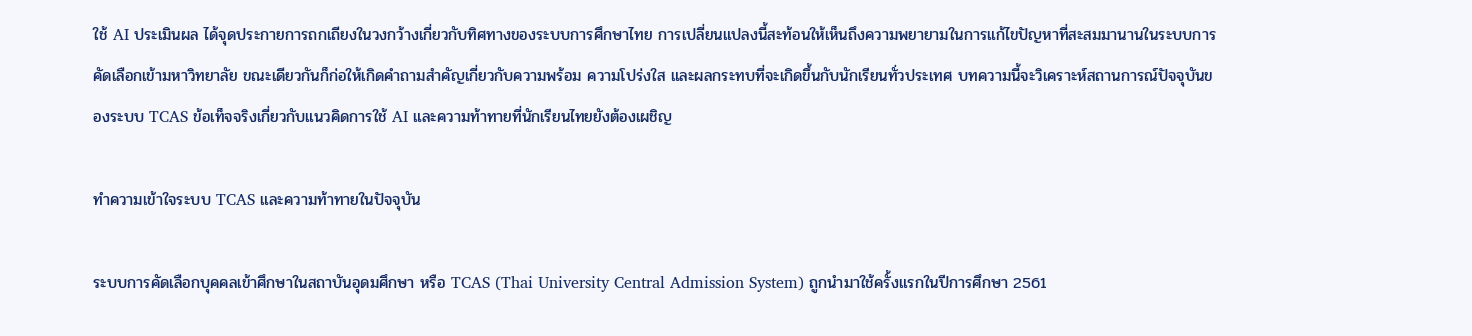ใช้ AI ประเมินผล ได้จุดประกายการถกเถียงในวงกว้างเกี่ยวกับทิศทางของระบบการศึกษาไทย การเปลี่ยนแปลงนี้สะท้อนให้เห็นถึงความพยายามในการแก้ไขปัญหาที่สะสมมานานในระบบการคัดเลือกเข้ามหาวิทยาลัย ขณะเดียวกันก็ก่อให้เกิดคำถามสำคัญเกี่ยวกับความพร้อม ความโปร่งใส และผลกระทบที่จะเกิดขึ้นกับนักเรียนทั่วประเทศ บทความนี้จะวิเคราะห์สถานการณ์ปัจจุบันของระบบ TCAS ข้อเท็จจริงเกี่ยวกับแนวคิดการใช้ AI และความท้าทายที่นักเรียนไทยยังต้องเผชิญ

ทำความเข้าใจระบบ TCAS และความท้าทายในปัจจุบัน

ระบบการคัดเลือกบุคคลเข้าศึกษาในสถาบันอุดมศึกษา หรือ TCAS (Thai University Central Admission System) ถูกนำมาใช้ครั้งแรกในปีการศึกษา 2561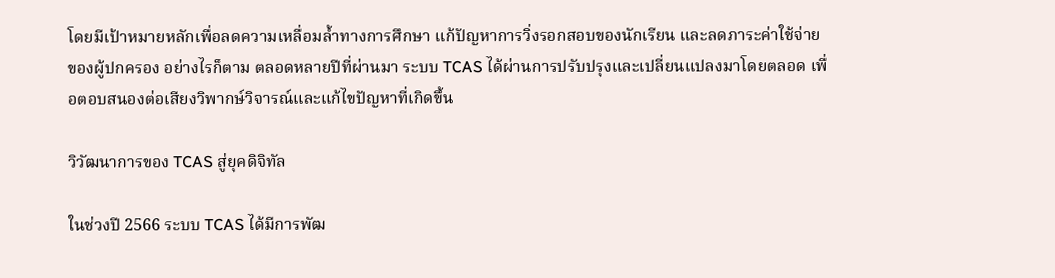โดยมีเป้าหมายหลักเพื่อลดความเหลื่อมล้ำทางการศึกษา แก้ปัญหาการวิ่งรอกสอบของนักเรียน และลดภาระค่าใช้จ่ายของผู้ปกครอง อย่างไรก็ตาม ตลอดหลายปีที่ผ่านมา ระบบ TCAS ได้ผ่านการปรับปรุงและเปลี่ยนแปลงมาโดยตลอด เพื่อตอบสนองต่อเสียงวิพากษ์วิจารณ์และแก้ไขปัญหาที่เกิดขึ้น

วิวัฒนาการของ TCAS สู่ยุคดิจิทัล

ในช่วงปี 2566 ระบบ TCAS ได้มีการพัฒ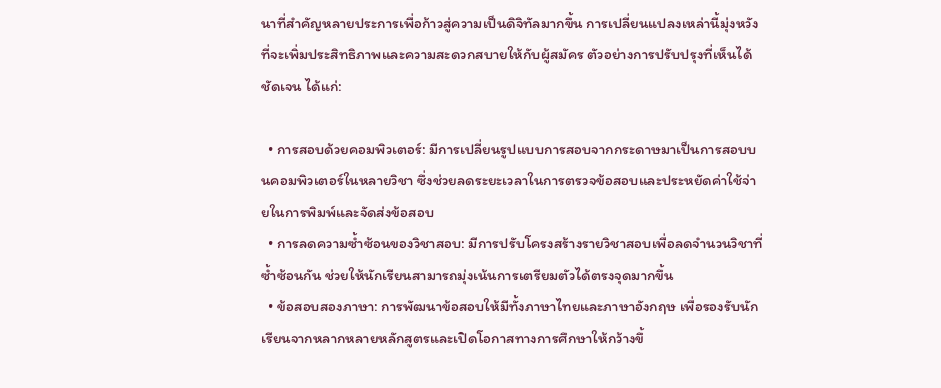นาที่สำคัญหลายประการเพื่อก้าวสู่ความเป็นดิจิทัลมากขึ้น การเปลี่ยนแปลงเหล่านี้มุ่งหวังที่จะเพิ่มประสิทธิภาพและความสะดวกสบายให้กับผู้สมัคร ตัวอย่างการปรับปรุงที่เห็นได้ชัดเจน ได้แก่:

  • การสอบด้วยคอมพิวเตอร์: มีการเปลี่ยนรูปแบบการสอบจากกระดาษมาเป็นการสอบบนคอมพิวเตอร์ในหลายวิชา ซึ่งช่วยลดระยะเวลาในการตรวจข้อสอบและประหยัดค่าใช้จ่ายในการพิมพ์และจัดส่งข้อสอบ
  • การลดความซ้ำซ้อนของวิชาสอบ: มีการปรับโครงสร้างรายวิชาสอบเพื่อลดจำนวนวิชาที่ซ้ำซ้อนกัน ช่วยให้นักเรียนสามารถมุ่งเน้นการเตรียมตัวได้ตรงจุดมากขึ้น
  • ข้อสอบสองภาษา: การพัฒนาข้อสอบให้มีทั้งภาษาไทยและภาษาอังกฤษ เพื่อรองรับนักเรียนจากหลากหลายหลักสูตรและเปิดโอกาสทางการศึกษาให้กว้างขึ้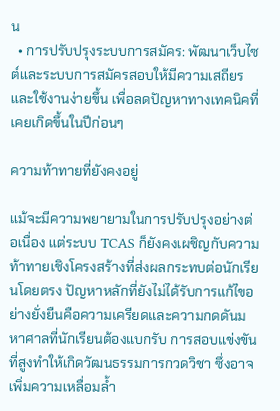น
  • การปรับปรุงระบบการสมัคร: พัฒนาเว็บไซต์และระบบการสมัครสอบให้มีความเสถียรและใช้งานง่ายขึ้น เพื่อลดปัญหาทางเทคนิคที่เคยเกิดขึ้นในปีก่อนๆ

ความท้าทายที่ยังคงอยู่

แม้จะมีความพยายามในการปรับปรุงอย่างต่อเนื่อง แต่ระบบ TCAS ก็ยังคงเผชิญกับความท้าทายเชิงโครงสร้างที่ส่งผลกระทบต่อนักเรียนโดยตรง ปัญหาหลักที่ยังไม่ได้รับการแก้ไขอย่างยั่งยืนคือความเครียดและความกดดันมหาศาลที่นักเรียนต้องแบกรับ การสอบแข่งขันที่สูงทำให้เกิดวัฒนธรรมการกวดวิชา ซึ่งอาจเพิ่มความเหลื่อมล้ำ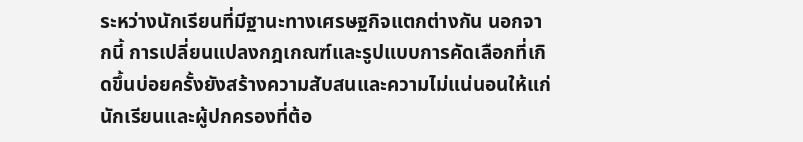ระหว่างนักเรียนที่มีฐานะทางเศรษฐกิจแตกต่างกัน นอกจากนี้ การเปลี่ยนแปลงกฎเกณฑ์และรูปแบบการคัดเลือกที่เกิดขึ้นบ่อยครั้งยังสร้างความสับสนและความไม่แน่นอนให้แก่นักเรียนและผู้ปกครองที่ต้อ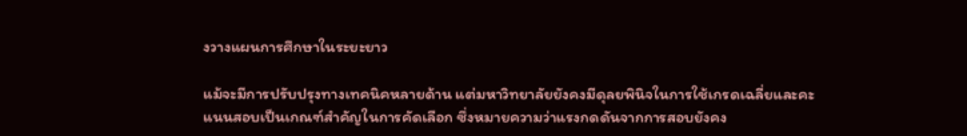งวางแผนการศึกษาในระยะยาว

แม้จะมีการปรับปรุงทางเทคนิคหลายด้าน แต่มหาวิทยาลัยยังคงมีดุลยพินิจในการใช้เกรดเฉลี่ยและคะแนนสอบเป็นเกณฑ์สำคัญในการคัดเลือก ซึ่งหมายความว่าแรงกดดันจากการสอบยังคง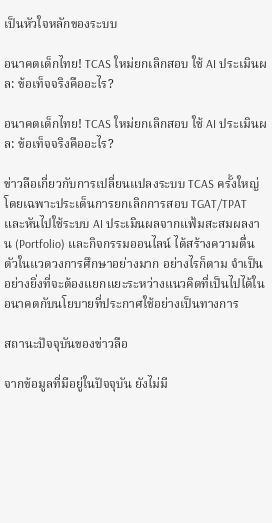เป็นหัวใจหลักของระบบ

อนาคตเด็กไทย! TCAS ใหม่ยกเลิกสอบ ใช้ AI ประเมินผล: ข้อเท็จจริงคืออะไร?

อนาคตเด็กไทย! TCAS ใหม่ยกเลิกสอบ ใช้ AI ประเมินผล: ข้อเท็จจริงคืออะไร?

ข่าวลือเกี่ยวกับการเปลี่ยนแปลงระบบ TCAS ครั้งใหญ่ โดยเฉพาะประเด็นการยกเลิกการสอบ TGAT/TPAT และหันไปใช้ระบบ AI ประเมินผลจากแฟ้มสะสมผลงาน (Portfolio) และกิจกรรมออนไลน์ ได้สร้างความตื่นตัวในแวดวงการศึกษาอย่างมาก อย่างไรก็ตาม จำเป็นอย่างยิ่งที่จะต้องแยกแยะระหว่างแนวคิดที่เป็นไปได้ในอนาคตกับนโยบายที่ประกาศใช้อย่างเป็นทางการ

สถานะปัจจุบันของข่าวลือ

จากข้อมูลที่มีอยู่ในปัจจุบัน ยังไม่มี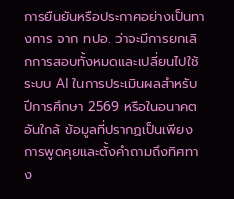การยืนยันหรือประกาศอย่างเป็นทางการ จาก ทปอ. ว่าจะมีการยกเลิกการสอบทั้งหมดและเปลี่ยนไปใช้ระบบ AI ในการประเมินผลสำหรับปีการศึกษา 2569 หรือในอนาคตอันใกล้ ข้อมูลที่ปรากฏเป็นเพียงการพูดคุยและตั้งคำถามถึงทิศทาง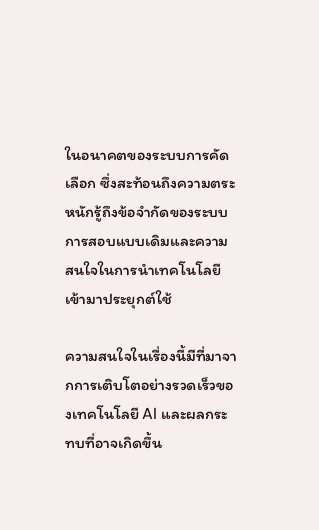ในอนาคตของระบบการคัดเลือก ซึ่งสะท้อนถึงความตระหนักรู้ถึงข้อจำกัดของระบบการสอบแบบเดิมและความสนใจในการนำเทคโนโลยีเข้ามาประยุกต์ใช้

ความสนใจในเรื่องนี้มีที่มาจากการเติบโตอย่างรวดเร็วของเทคโนโลยี AI และผลกระทบที่อาจเกิดขึ้น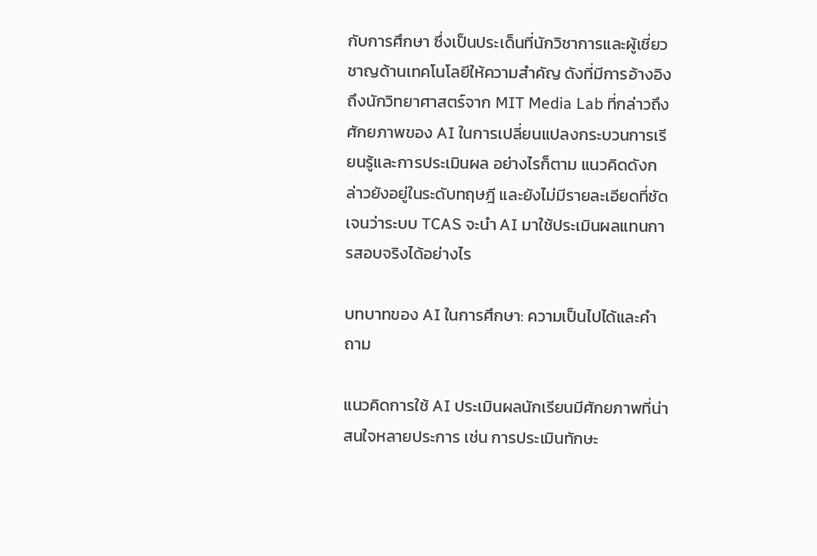กับการศึกษา ซึ่งเป็นประเด็นที่นักวิชาการและผู้เชี่ยวชาญด้านเทคโนโลยีให้ความสำคัญ ดังที่มีการอ้างอิงถึงนักวิทยาศาสตร์จาก MIT Media Lab ที่กล่าวถึงศักยภาพของ AI ในการเปลี่ยนแปลงกระบวนการเรียนรู้และการประเมินผล อย่างไรก็ตาม แนวคิดดังกล่าวยังอยู่ในระดับทฤษฎี และยังไม่มีรายละเอียดที่ชัดเจนว่าระบบ TCAS จะนำ AI มาใช้ประเมินผลแทนการสอบจริงได้อย่างไร

บทบาทของ AI ในการศึกษา: ความเป็นไปได้และคำถาม

แนวคิดการใช้ AI ประเมินผลนักเรียนมีศักยภาพที่น่าสนใจหลายประการ เช่น การประเมินทักษะ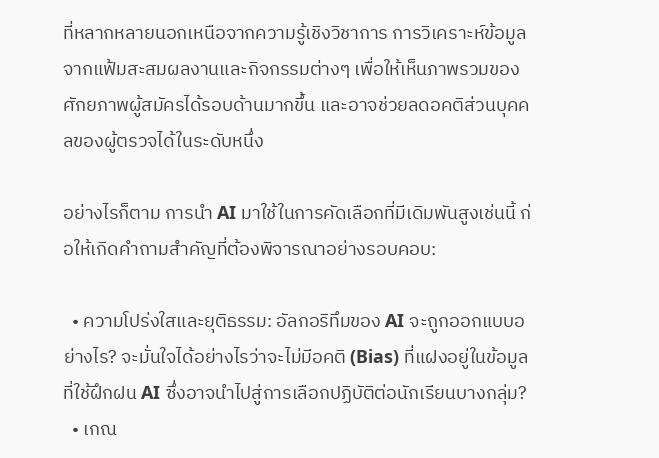ที่หลากหลายนอกเหนือจากความรู้เชิงวิชาการ การวิเคราะห์ข้อมูลจากแฟ้มสะสมผลงานและกิจกรรมต่างๆ เพื่อให้เห็นภาพรวมของศักยภาพผู้สมัครได้รอบด้านมากขึ้น และอาจช่วยลดอคติส่วนบุคคลของผู้ตรวจได้ในระดับหนึ่ง

อย่างไรก็ตาม การนำ AI มาใช้ในการคัดเลือกที่มีเดิมพันสูงเช่นนี้ ก่อให้เกิดคำถามสำคัญที่ต้องพิจารณาอย่างรอบคอบ:

  • ความโปร่งใสและยุติธรรม: อัลกอริทึมของ AI จะถูกออกแบบอย่างไร? จะมั่นใจได้อย่างไรว่าจะไม่มีอคติ (Bias) ที่แฝงอยู่ในข้อมูลที่ใช้ฝึกฝน AI ซึ่งอาจนำไปสู่การเลือกปฏิบัติต่อนักเรียนบางกลุ่ม?
  • เกณ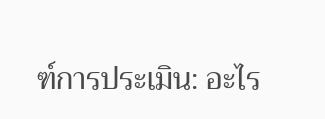ฑ์การประเมิน: อะไร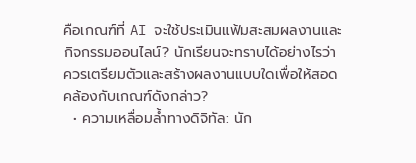คือเกณฑ์ที่ AI จะใช้ประเมินแฟ้มสะสมผลงานและกิจกรรมออนไลน์? นักเรียนจะทราบได้อย่างไรว่าควรเตรียมตัวและสร้างผลงานแบบใดเพื่อให้สอดคล้องกับเกณฑ์ดังกล่าว?
  • ความเหลื่อมล้ำทางดิจิทัล: นัก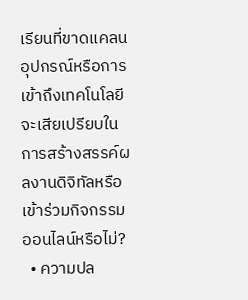เรียนที่ขาดแคลนอุปกรณ์หรือการเข้าถึงเทคโนโลยี จะเสียเปรียบในการสร้างสรรค์ผลงานดิจิทัลหรือเข้าร่วมกิจกรรมออนไลน์หรือไม่?
  • ความปล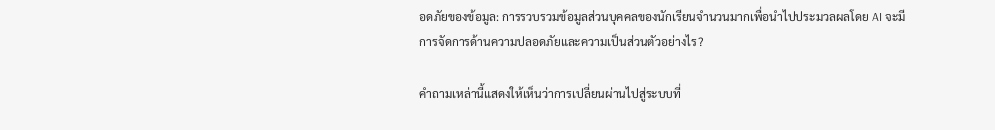อดภัยของข้อมูล: การรวบรวมข้อมูลส่วนบุคคลของนักเรียนจำนวนมากเพื่อนำไปประมวลผลโดย AI จะมีการจัดการด้านความปลอดภัยและความเป็นส่วนตัวอย่างไร?

คำถามเหล่านี้แสดงให้เห็นว่าการเปลี่ยนผ่านไปสู่ระบบที่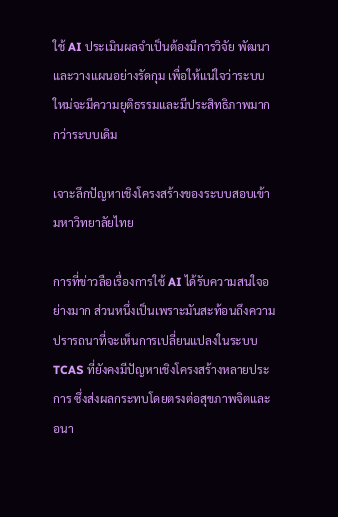ใช้ AI ประเมินผลจำเป็นต้องมีการวิจัย พัฒนา และวางแผนอย่างรัดกุม เพื่อให้แน่ใจว่าระบบใหม่จะมีความยุติธรรมและมีประสิทธิภาพมากกว่าระบบเดิม

เจาะลึกปัญหาเชิงโครงสร้างของระบบสอบเข้ามหาวิทยาลัยไทย

การที่ข่าวลือเรื่องการใช้ AI ได้รับความสนใจอย่างมาก ส่วนหนึ่งเป็นเพราะมันสะท้อนถึงความปรารถนาที่จะเห็นการเปลี่ยนแปลงในระบบ TCAS ที่ยังคงมีปัญหาเชิงโครงสร้างหลายประการ ซึ่งส่งผลกระทบโดยตรงต่อสุขภาพจิตและอนา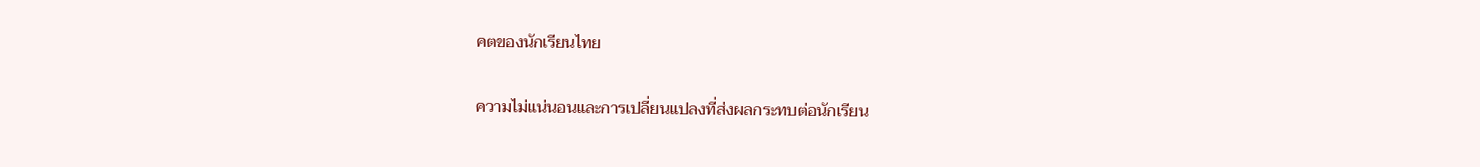คตของนักเรียนไทย

ความไม่แน่นอนและการเปลี่ยนแปลงที่ส่งผลกระทบต่อนักเรียน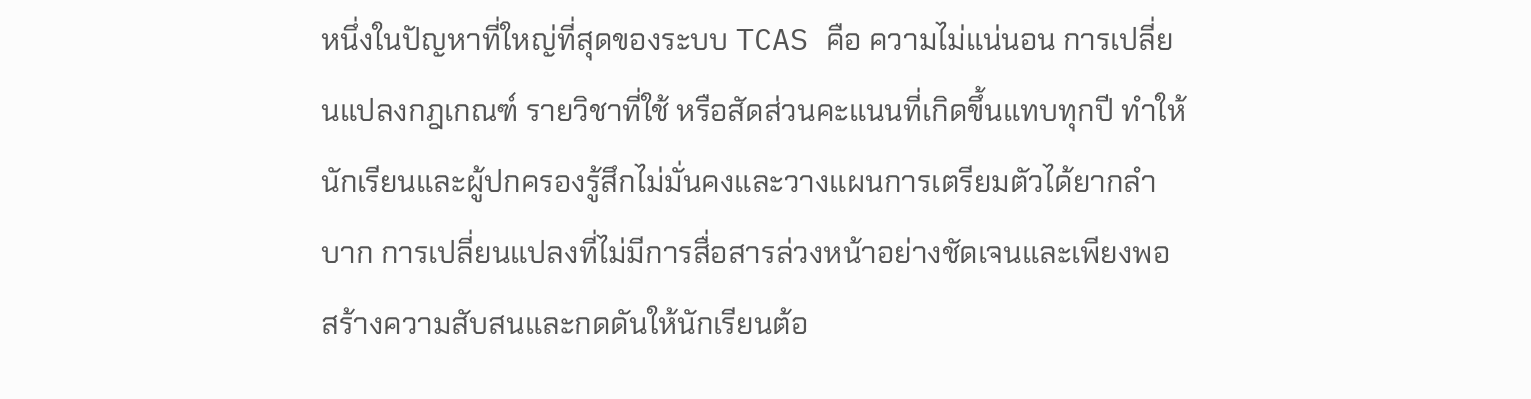หนึ่งในปัญหาที่ใหญ่ที่สุดของระบบ TCAS คือ ความไม่แน่นอน การเปลี่ยนแปลงกฎเกณฑ์ รายวิชาที่ใช้ หรือสัดส่วนคะแนนที่เกิดขึ้นแทบทุกปี ทำให้นักเรียนและผู้ปกครองรู้สึกไม่มั่นคงและวางแผนการเตรียมตัวได้ยากลำบาก การเปลี่ยนแปลงที่ไม่มีการสื่อสารล่วงหน้าอย่างชัดเจนและเพียงพอสร้างความสับสนและกดดันให้นักเรียนต้อ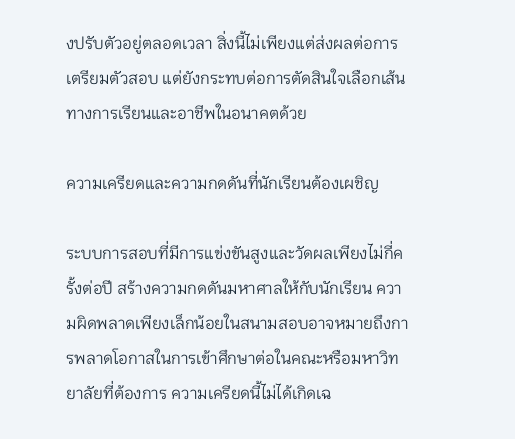งปรับตัวอยู่ตลอดเวลา สิ่งนี้ไม่เพียงแต่ส่งผลต่อการเตรียมตัวสอบ แต่ยังกระทบต่อการตัดสินใจเลือกเส้นทางการเรียนและอาชีพในอนาคตด้วย

ความเครียดและความกดดันที่นักเรียนต้องเผชิญ

ระบบการสอบที่มีการแข่งขันสูงและวัดผลเพียงไม่กี่ครั้งต่อปี สร้างความกดดันมหาศาลให้กับนักเรียน ความผิดพลาดเพียงเล็กน้อยในสนามสอบอาจหมายถึงการพลาดโอกาสในการเข้าศึกษาต่อในคณะหรือมหาวิทยาลัยที่ต้องการ ความเครียดนี้ไม่ได้เกิดเฉ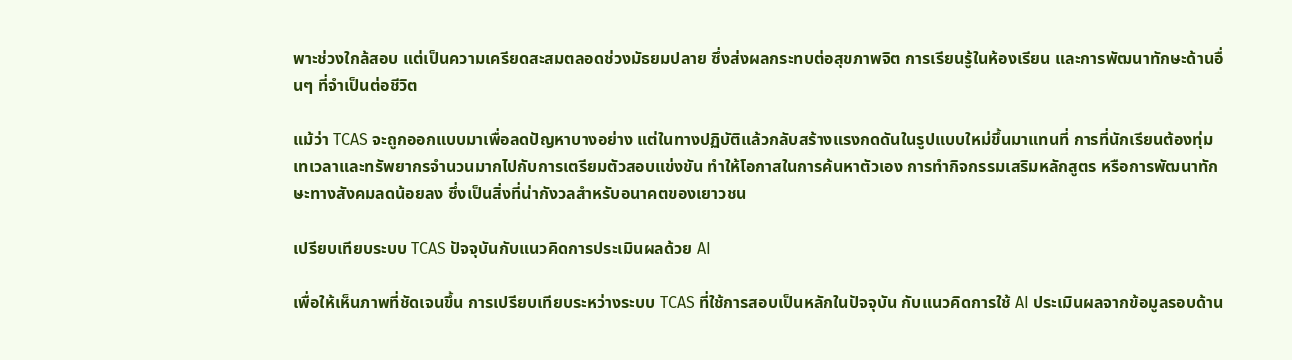พาะช่วงใกล้สอบ แต่เป็นความเครียดสะสมตลอดช่วงมัธยมปลาย ซึ่งส่งผลกระทบต่อสุขภาพจิต การเรียนรู้ในห้องเรียน และการพัฒนาทักษะด้านอื่นๆ ที่จำเป็นต่อชีวิต

แม้ว่า TCAS จะถูกออกแบบมาเพื่อลดปัญหาบางอย่าง แต่ในทางปฏิบัติแล้วกลับสร้างแรงกดดันในรูปแบบใหม่ขึ้นมาแทนที่ การที่นักเรียนต้องทุ่มเทเวลาและทรัพยากรจำนวนมากไปกับการเตรียมตัวสอบแข่งขัน ทำให้โอกาสในการค้นหาตัวเอง การทำกิจกรรมเสริมหลักสูตร หรือการพัฒนาทักษะทางสังคมลดน้อยลง ซึ่งเป็นสิ่งที่น่ากังวลสำหรับอนาคตของเยาวชน

เปรียบเทียบระบบ TCAS ปัจจุบันกับแนวคิดการประเมินผลด้วย AI

เพื่อให้เห็นภาพที่ชัดเจนขึ้น การเปรียบเทียบระหว่างระบบ TCAS ที่ใช้การสอบเป็นหลักในปัจจุบัน กับแนวคิดการใช้ AI ประเมินผลจากข้อมูลรอบด้าน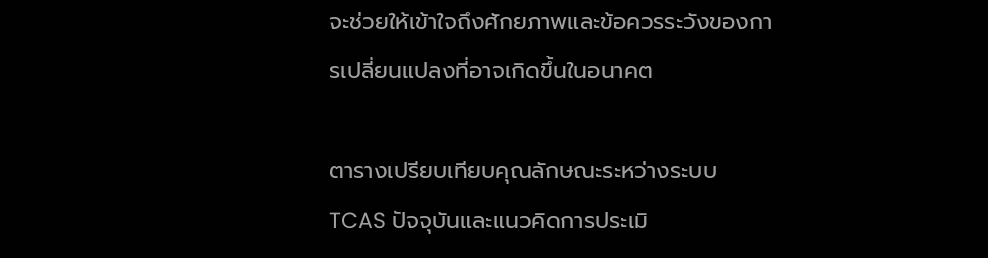จะช่วยให้เข้าใจถึงศักยภาพและข้อควรระวังของการเปลี่ยนแปลงที่อาจเกิดขึ้นในอนาคต

ตารางเปรียบเทียบคุณลักษณะระหว่างระบบ TCAS ปัจจุบันและแนวคิดการประเมิ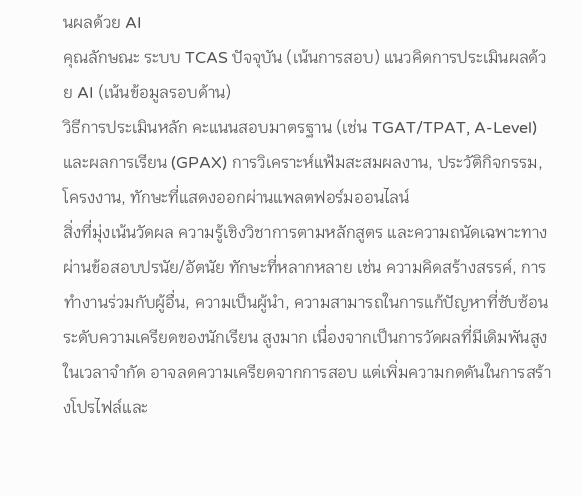นผลด้วย AI
คุณลักษณะ ระบบ TCAS ปัจจุบัน (เน้นการสอบ) แนวคิดการประเมินผลด้วย AI (เน้นข้อมูลรอบด้าน)
วิธีการประเมินหลัก คะแนนสอบมาตรฐาน (เช่น TGAT/TPAT, A-Level) และผลการเรียน (GPAX) การวิเคราะห์แฟ้มสะสมผลงาน, ประวัติกิจกรรม, โครงงาน, ทักษะที่แสดงออกผ่านแพลตฟอร์มออนไลน์
สิ่งที่มุ่งเน้นวัดผล ความรู้เชิงวิชาการตามหลักสูตร และความถนัดเฉพาะทางผ่านข้อสอบปรนัย/อัตนัย ทักษะที่หลากหลาย เช่น ความคิดสร้างสรรค์, การทำงานร่วมกับผู้อื่น, ความเป็นผู้นำ, ความสามารถในการแก้ปัญหาที่ซับซ้อน
ระดับความเครียดของนักเรียน สูงมาก เนื่องจากเป็นการวัดผลที่มีเดิมพันสูงในเวลาจำกัด อาจลดความเครียดจากการสอบ แต่เพิ่มความกดดันในการสร้างโปรไฟล์และ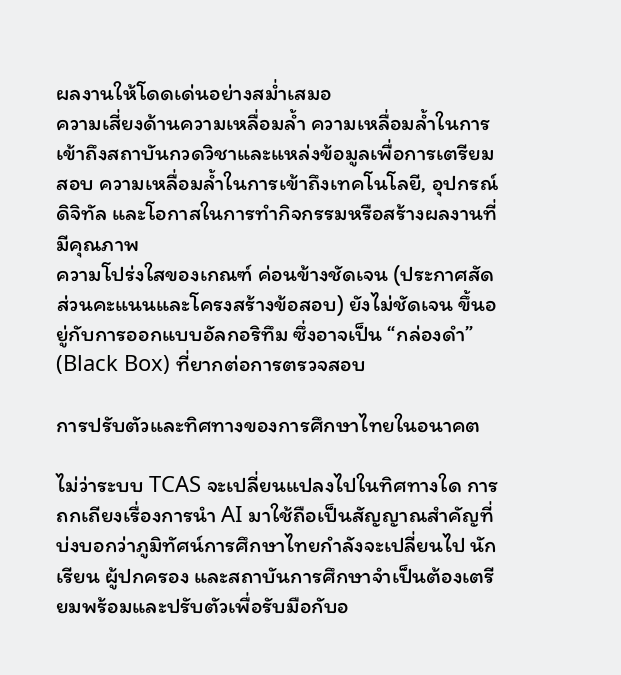ผลงานให้โดดเด่นอย่างสม่ำเสมอ
ความเสี่ยงด้านความเหลื่อมล้ำ ความเหลื่อมล้ำในการเข้าถึงสถาบันกวดวิชาและแหล่งข้อมูลเพื่อการเตรียมสอบ ความเหลื่อมล้ำในการเข้าถึงเทคโนโลยี, อุปกรณ์ดิจิทัล และโอกาสในการทำกิจกรรมหรือสร้างผลงานที่มีคุณภาพ
ความโปร่งใสของเกณฑ์ ค่อนข้างชัดเจน (ประกาศสัดส่วนคะแนนและโครงสร้างข้อสอบ) ยังไม่ชัดเจน ขึ้นอยู่กับการออกแบบอัลกอริทึม ซึ่งอาจเป็น “กล่องดำ” (Black Box) ที่ยากต่อการตรวจสอบ

การปรับตัวและทิศทางของการศึกษาไทยในอนาคต

ไม่ว่าระบบ TCAS จะเปลี่ยนแปลงไปในทิศทางใด การถกเถียงเรื่องการนำ AI มาใช้ถือเป็นสัญญาณสำคัญที่บ่งบอกว่าภูมิทัศน์การศึกษาไทยกำลังจะเปลี่ยนไป นักเรียน ผู้ปกครอง และสถาบันการศึกษาจำเป็นต้องเตรียมพร้อมและปรับตัวเพื่อรับมือกับอ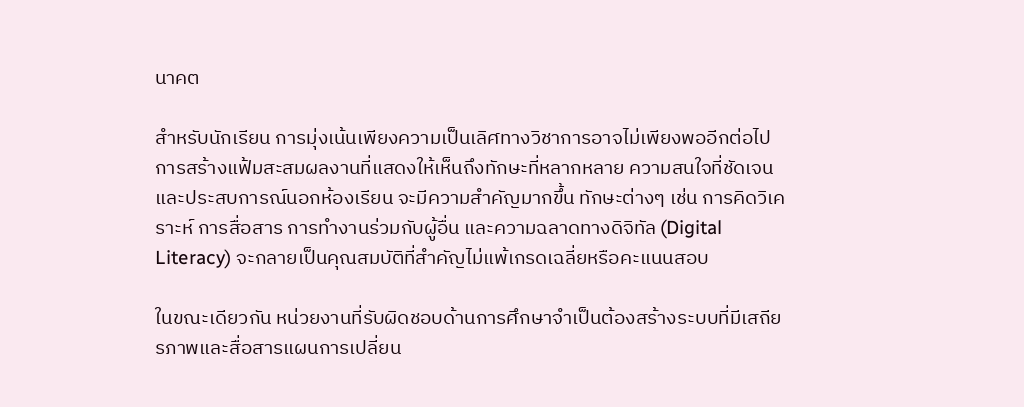นาคต

สำหรับนักเรียน การมุ่งเน้นเพียงความเป็นเลิศทางวิชาการอาจไม่เพียงพออีกต่อไป การสร้างแฟ้มสะสมผลงานที่แสดงให้เห็นถึงทักษะที่หลากหลาย ความสนใจที่ชัดเจน และประสบการณ์นอกห้องเรียน จะมีความสำคัญมากขึ้น ทักษะต่างๆ เช่น การคิดวิเคราะห์ การสื่อสาร การทำงานร่วมกับผู้อื่น และความฉลาดทางดิจิทัล (Digital Literacy) จะกลายเป็นคุณสมบัติที่สำคัญไม่แพ้เกรดเฉลี่ยหรือคะแนนสอบ

ในขณะเดียวกัน หน่วยงานที่รับผิดชอบด้านการศึกษาจำเป็นต้องสร้างระบบที่มีเสถียรภาพและสื่อสารแผนการเปลี่ยน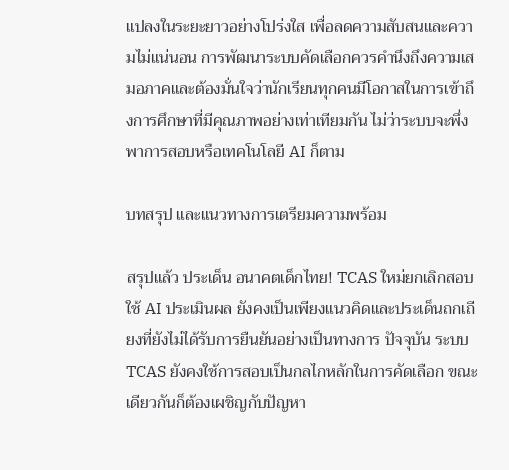แปลงในระยะยาวอย่างโปร่งใส เพื่อลดความสับสนและความไม่แน่นอน การพัฒนาระบบคัดเลือกควรคำนึงถึงความเสมอภาคและต้องมั่นใจว่านักเรียนทุกคนมีโอกาสในการเข้าถึงการศึกษาที่มีคุณภาพอย่างเท่าเทียมกัน ไม่ว่าระบบจะพึ่งพาการสอบหรือเทคโนโลยี AI ก็ตาม

บทสรุป และแนวทางการเตรียมความพร้อม

สรุปแล้ว ประเด็น อนาคตเด็กไทย! TCAS ใหม่ยกเลิกสอบ ใช้ AI ประเมินผล ยังคงเป็นเพียงแนวคิดและประเด็นถกเถียงที่ยังไม่ได้รับการยืนยันอย่างเป็นทางการ ปัจจุบัน ระบบ TCAS ยังคงใช้การสอบเป็นกลไกหลักในการคัดเลือก ขณะเดียวกันก็ต้องเผชิญกับปัญหา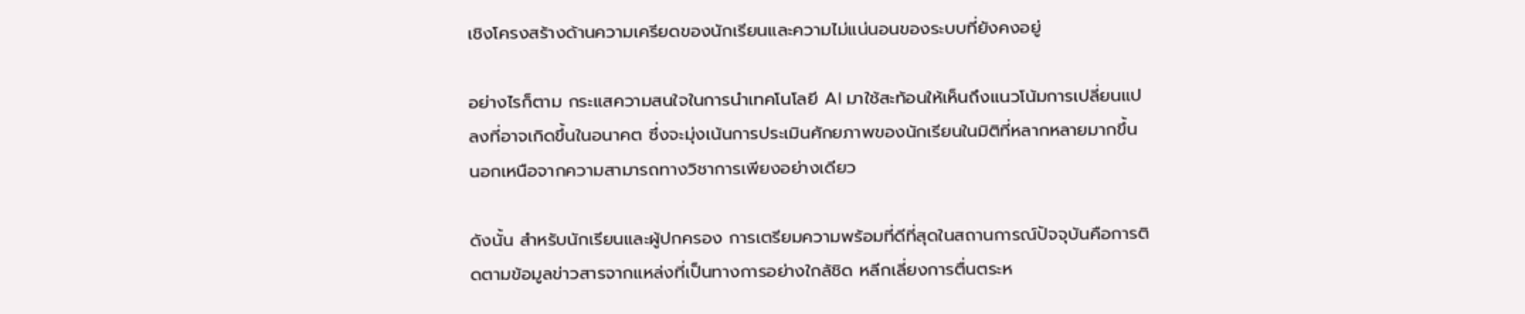เชิงโครงสร้างด้านความเครียดของนักเรียนและความไม่แน่นอนของระบบที่ยังคงอยู่

อย่างไรก็ตาม กระแสความสนใจในการนำเทคโนโลยี AI มาใช้สะท้อนให้เห็นถึงแนวโน้มการเปลี่ยนแปลงที่อาจเกิดขึ้นในอนาคต ซึ่งจะมุ่งเน้นการประเมินศักยภาพของนักเรียนในมิติที่หลากหลายมากขึ้น นอกเหนือจากความสามารถทางวิชาการเพียงอย่างเดียว

ดังนั้น สำหรับนักเรียนและผู้ปกครอง การเตรียมความพร้อมที่ดีที่สุดในสถานการณ์ปัจจุบันคือการติดตามข้อมูลข่าวสารจากแหล่งที่เป็นทางการอย่างใกล้ชิด หลีกเลี่ยงการตื่นตระห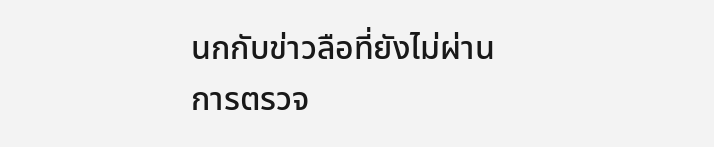นกกับข่าวลือที่ยังไม่ผ่านการตรวจ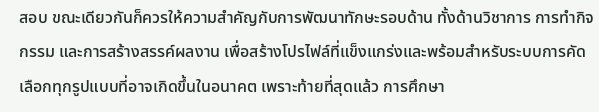สอบ ขณะเดียวกันก็ควรให้ความสำคัญกับการพัฒนาทักษะรอบด้าน ทั้งด้านวิชาการ การทำกิจกรรม และการสร้างสรรค์ผลงาน เพื่อสร้างโปรไฟล์ที่แข็งแกร่งและพร้อมสำหรับระบบการคัดเลือกทุกรูปแบบที่อาจเกิดขึ้นในอนาคต เพราะท้ายที่สุดแล้ว การศึกษา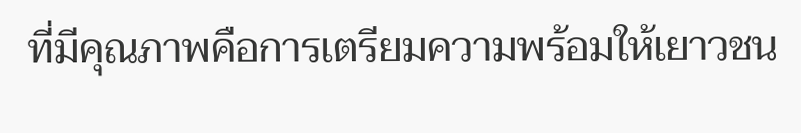ที่มีคุณภาพคือการเตรียมความพร้อมให้เยาวชน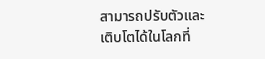สามารถปรับตัวและเติบโตได้ในโลกที่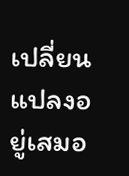เปลี่ยนแปลงอยู่เสมอ